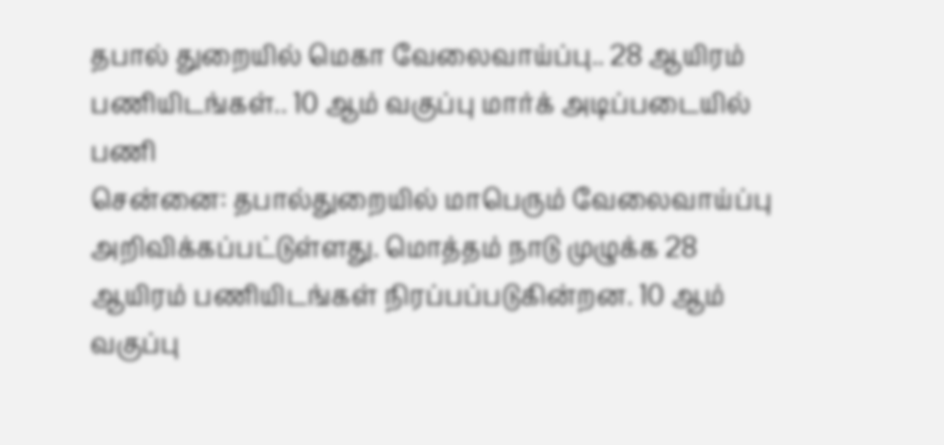தபால் துறையில் மெகா வேலைவாய்ப்பு.. 28 ஆயிரம் பணியிடங்கள்.. 10 ஆம் வகுப்பு மார்க் அடிப்படையில் பணி
சென்னை: தபால்துறையில் மாபெரும் வேலைவாய்ப்பு அறிவிக்கப்பட்டுள்ளது. மொத்தம் நாடு முழுக்க 28 ஆயிரம் பணியிடங்கள் நிரப்பப்படுகின்றன. 10 ஆம் வகுப்பு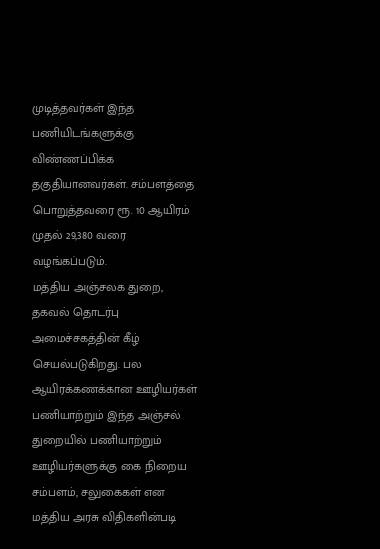முடித்தவர்கள் இந்த பணியிடங்களுக்கு விண்ணப்பிக்க தகுதியானவர்கள். சம்பளத்தை பொறுத்தவரை ரூ. 10 ஆயிரம் முதல் 29,380 வரை வழங்கப்படும்.
மத்திய அஞ்சலக துறை, தகவல் தொடர்பு அமைச்சகத்தின் கீழ் செயல்படுகிறது. பல ஆயிரக்கணக்கான ஊழியர்கள் பணியாற்றும் இந்த அஞ்சல் துறையில் பணியாற்றும் ஊழியர்களுக்கு கை நிறைய சம்பளம், சலுகைகள் என மத்திய அரசு விதிகளின்படி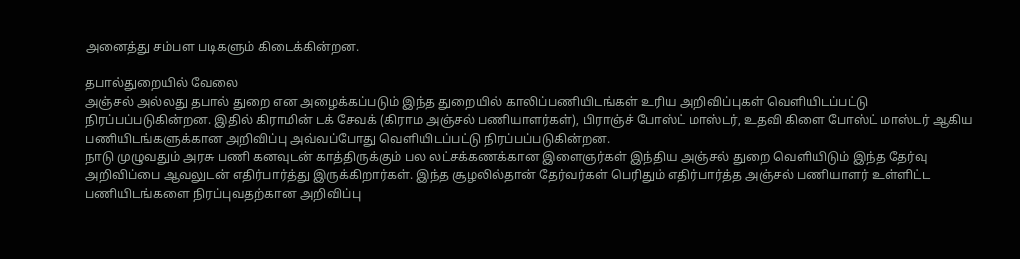அனைத்து சம்பள படிகளும் கிடைக்கின்றன.

தபால்துறையில் வேலை
அஞ்சல் அல்லது தபால் துறை என அழைக்கப்படும் இந்த துறையில் காலிப்பணியிடங்கள் உரிய அறிவிப்புகள் வெளியிடப்பட்டு நிரப்பப்படுகின்றன. இதில் கிராமின் டக் சேவக் (கிராம அஞ்சல் பணியாளர்கள்), பிராஞ்ச் போஸ்ட் மாஸ்டர், உதவி கிளை போஸ்ட் மாஸ்டர் ஆகிய பணியிடங்களுக்கான அறிவிப்பு அவ்வப்போது வெளியிடப்பட்டு நிரப்பப்படுகின்றன.
நாடு முழுவதும் அரசு பணி கனவுடன் காத்திருக்கும் பல லட்சக்கணக்கான இளைஞர்கள் இந்திய அஞ்சல் துறை வெளியிடும் இந்த தேர்வு அறிவிப்பை ஆவலுடன் எதிர்பார்த்து இருக்கிறார்கள். இந்த சூழலில்தான் தேர்வர்கள் பெரிதும் எதிர்பார்த்த அஞ்சல் பணியாளர் உள்ளிட்ட பணியிடங்களை நிரப்புவதற்கான அறிவிப்பு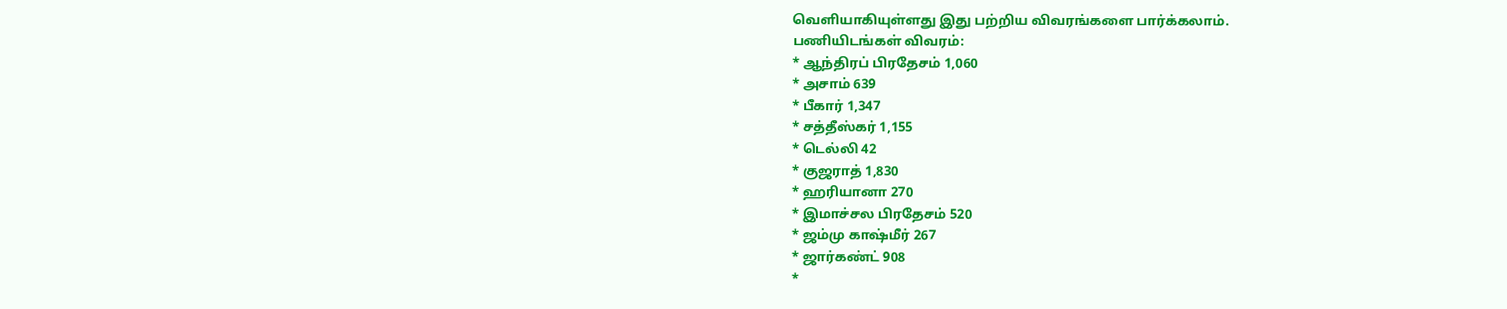வெளியாகியுள்ளது இது பற்றிய விவரங்களை பார்க்கலாம்.
பணியிடங்கள் விவரம்:
* ஆந்திரப் பிரதேசம் 1,060
* அசாம் 639
* பீகார் 1,347
* சத்தீஸ்கர் 1,155
* டெல்லி 42
* குஜராத் 1,830
* ஹரியானா 270
* இமாச்சல பிரதேசம் 520
* ஜம்மு காஷ்மீர் 267
* ஜார்கண்ட் 908
*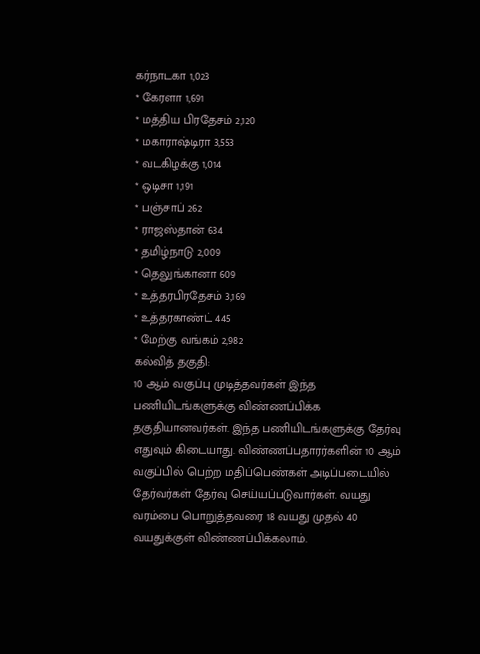கர்நாடகா 1,023
* கேரளா 1,691
* மத்திய பிரதேசம் 2,120
* மகாராஷ்டிரா 3,553
* வடகிழக்கு 1,014
* ஒடிசா 1,191
* பஞ்சாப் 262
* ராஜஸ்தான் 634
* தமிழ்நாடு 2,009
* தெலுங்கானா 609
* உத்தரபிரதேசம் 3,169
* உத்தரகாண்ட் 445
* மேற்கு வங்கம் 2,982
கல்வித் தகுதி:
10 ஆம் வகுப்பு முடித்தவர்கள் இந்த பணியிடங்களுக்கு விண்ணப்பிக்க தகுதியானவர்கள். இந்த பணியிடங்களுக்கு தேர்வு எதுவும் கிடையாது. விண்ணப்பதாரர்களின் 10 ஆம் வகுப்பில் பெற்ற மதிப்பெண்கள் அடிப்படையில் தேர்வர்கள் தேர்வு செய்யப்படுவார்கள். வயது வரம்பை பொறுத்தவரை 18 வயது முதல் 40 வயதுக்குள் விண்ணப்பிக்கலாம்.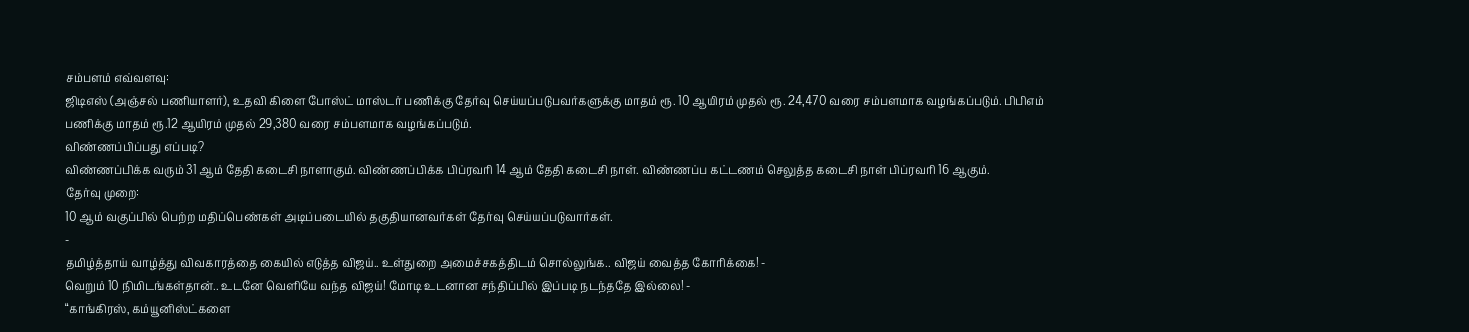சம்பளம் எவ்வளவு:
ஜிடிஎஸ் (அஞ்சல் பணியாளர்), உதவி கிளை போஸ்ட் மாஸ்டர் பணிக்கு தேர்வு செய்யப்படுபவர்களுக்கு மாதம் ரூ. 10 ஆயிரம் முதல் ரூ. 24,470 வரை சம்பளமாக வழங்கப்படும். பிபிஎம் பணிக்கு மாதம் ரூ.12 ஆயிரம் முதல் 29,380 வரை சம்பளமாக வழங்கப்படும்.
விண்ணப்பிப்பது எப்படி?
விண்ணப்பிக்க வரும் 31 ஆம் தேதி கடைசி நாளாகும். விண்ணப்பிக்க பிப்ரவரி 14 ஆம் தேதி கடைசி நாள். விண்ணப்ப கட்டணம் செலுத்த கடைசி நாள் பிப்ரவரி 16 ஆகும்.
தேர்வு முறை:
10 ஆம் வகுப்பில் பெற்ற மதிப்பெண்கள் அடிப்படையில் தகுதியானவர்கள் தேர்வு செய்யப்படுவார்கள்.
-
தமிழ்த்தாய் வாழ்த்து விவகாரத்தை கையில் எடுத்த விஜய்.. உள்துறை அமைச்சகத்திடம் சொல்லுங்க.. விஜய் வைத்த கோரிக்கை! -
வெறும் 10 நிமிடங்கள்தான்.. உடனே வெளியே வந்த விஜய்! மோடி உடனான சந்திப்பில் இப்படி நடந்ததே இல்லை! -
“காங்கிரஸ், கம்யூனிஸ்ட்களை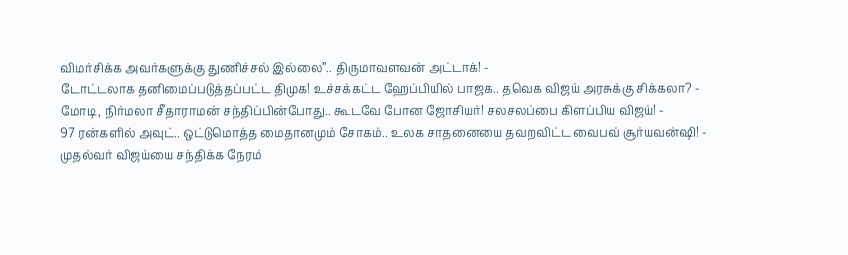விமர்சிக்க அவர்களுக்கு துணிச்சல் இல்லை”.. திருமாவளவன் அட்டாக்! -
டோட்டலாக தனிமைப்படுத்தப்பட்ட திமுக! உச்சக்கட்ட ஹேப்பியில் பாஜக.. தவெக விஜய் அரசுக்கு சிக்கலா? -
மோடி, நிர்மலா சீதாராமன் சந்திப்பின்போது.. கூடவே போன ஜோசியர்! சலசலப்பை கிளப்பிய விஜய்! -
97 ரன்களில் அவுட்.. ஒட்டுமொத்த மைதானமும் சோகம்.. உலக சாதனையை தவறவிட்ட வைபவ் சூர்யவன்ஷி! -
முதல்வர் விஜய்யை சந்திக்க நேரம்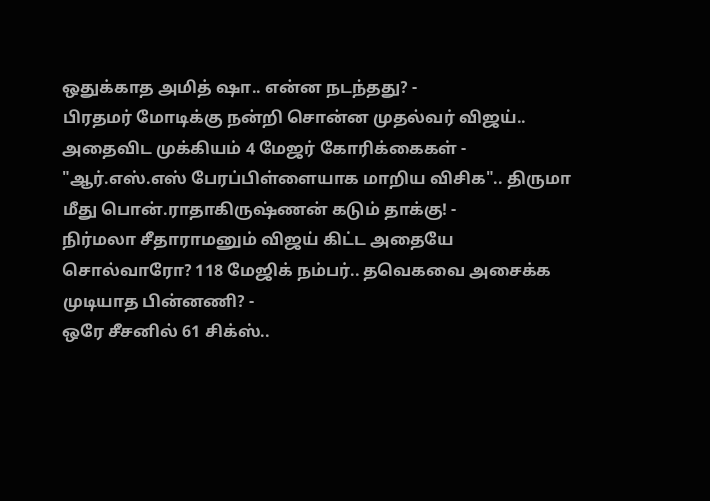ஒதுக்காத அமித் ஷா.. என்ன நடந்தது? -
பிரதமர் மோடிக்கு நன்றி சொன்ன முதல்வர் விஜய்.. அதைவிட முக்கியம் 4 மேஜர் கோரிக்கைகள் -
"ஆர்.எஸ்.எஸ் பேரப்பிள்ளையாக மாறிய விசிக".. திருமா மீது பொன்.ராதாகிருஷ்ணன் கடும் தாக்கு! -
நிர்மலா சீதாராமனும் விஜய் கிட்ட அதையே சொல்வாரோ? 118 மேஜிக் நம்பர்.. தவெகவை அசைக்க முடியாத பின்னணி? -
ஒரே சீசனில் 61 சிக்ஸ்..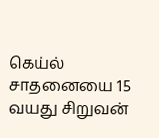கெய்ல் சாதனையை 15 வயது சிறுவன்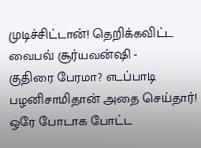முடிச்சிட்டான்! தெறிக்கவிட்ட வைபவ் சூர்யவன்ஷி -
குதிரை பேரமா? எடப்பாடி பழனிசாமிதான் அதை செய்தார்! ஒரே போடாக போட்ட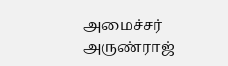அமைச்சர் அருண்ராஜ்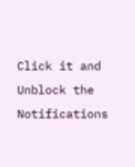Click it and Unblock the Notifications